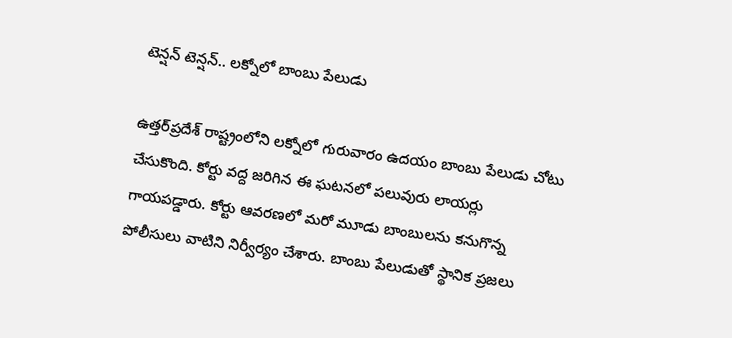టెన్షన్ టెన్షన్.. లక్నోలో బాంబు పేలుడు

ఉత్తర్‌ప్రదేశ్ రాష్ట్రంలోని లక్నోలో గురువారం ఉదయం బాంబు పేలుడు చోటు చేసుకొంది. కోర్టు వద్ద జరిగిన ఈ ఘటనలో పలువురు లాయర్లు గాయపడ్డారు. కోర్టు ఆవరణలో మరో మూడు బాంబులను కనుగొన్న పోలీసులు వాటిని నిర్వీర్యం చేశారు. బాంబు పేలుడుతో స్థానిక ప్రజలు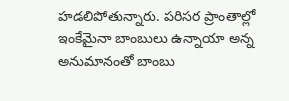హడలిపోతున్నారు. పరిసర ప్రాంతాల్లో ఇంకేమైనా బాంబులు ఉన్నాయా అన్న అనుమానంతో బాంబు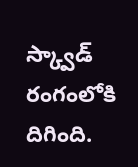స్క్వాడ్ రంగంలోకి దిగింది.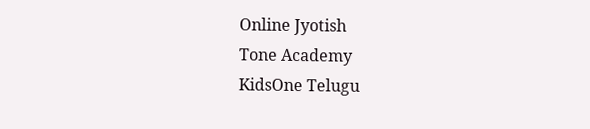Online Jyotish
Tone Academy
KidsOne Telugu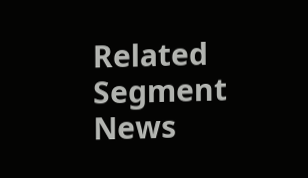Related Segment News